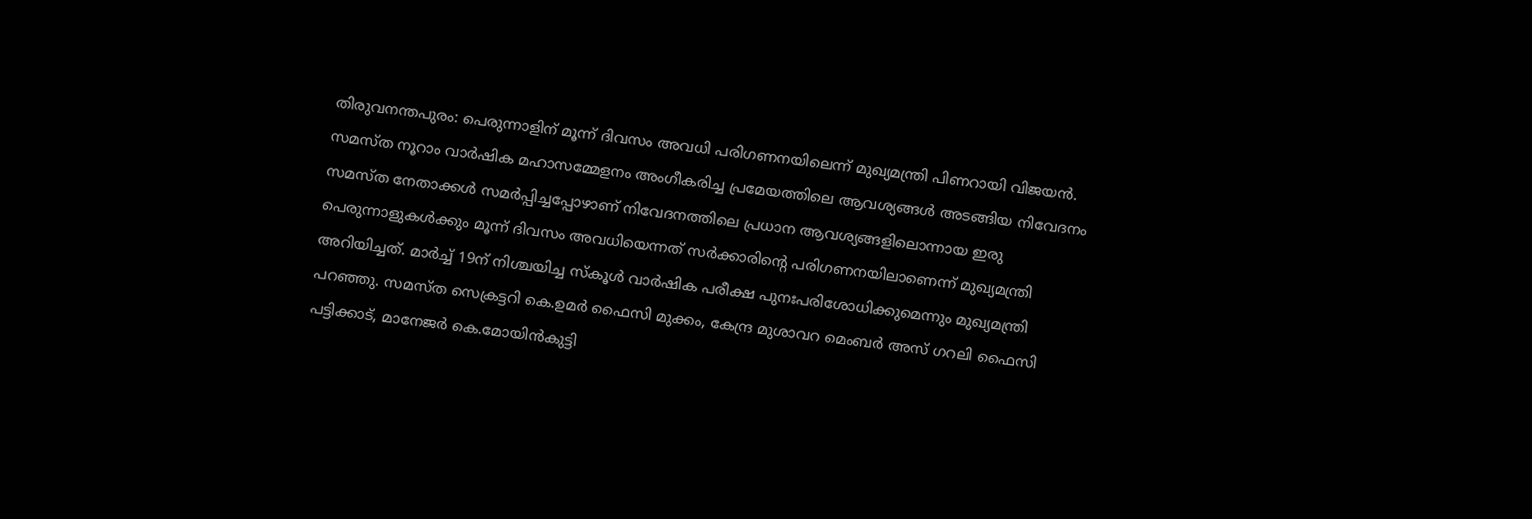തിരുവനന്തപുരം: പെരുന്നാളിന് മൂന്ന് ദിവസം അവധി പരിഗണനയിലെന്ന് മുഖ്യമന്ത്രി പിണറായി വിജയൻ. സമസ്ത നൂറാം വാർഷിക മഹാസമ്മേളനം അംഗീകരിച്ച പ്രമേയത്തിലെ ആവശ്യങ്ങൾ അടങ്ങിയ നിവേദനം സമസ്ത നേതാക്കൾ സമർപ്പിച്ചപ്പോഴാണ് നിവേദനത്തിലെ പ്രധാന ആവശ്യങ്ങളിലൊന്നായ ഇരു പെരുന്നാളുകൾക്കും മൂന്ന് ദിവസം അവധിയെന്നത് സർക്കാരിൻ്റെ പരിഗണനയിലാണെന്ന് മുഖ്യമന്ത്രി അറിയിച്ചത്. മാർച്ച് 19ന് നിശ്ചയിച്ച സ്കൂൾ വാർഷിക പരീക്ഷ പുനഃപരിശോധിക്കുമെന്നും മുഖ്യമന്ത്രി പറഞ്ഞു. സമസ്ത സെക്രട്ടറി കെ.ഉമർ ഫൈസി മുക്കം, കേന്ദ്ര മുശാവറ മെംബർ അസ് ഗറലി ഫൈസി പട്ടിക്കാട്, മാനേജർ കെ.മോയിൻകുട്ടി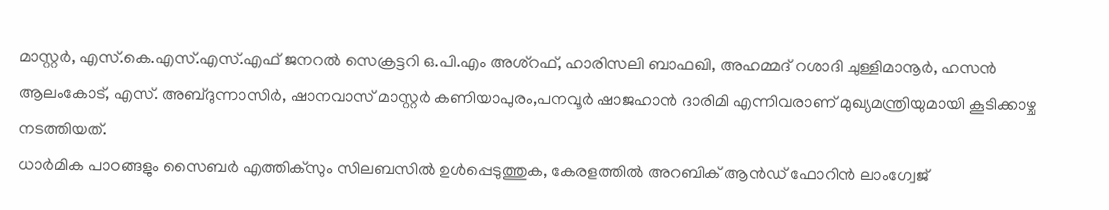മാസ്റ്റർ, എസ്.കെ.എസ്.എസ്.എഫ് ജനറൽ സെക്രട്ടറി ഒ.പി.എം അശ്റഫ്, ഹാരിസലി ബാഫഖി, അഹമ്മദ് റശാദി ചുള്ളിമാനൂർ, ഹസൻ ആലംകോട്, എസ്. അബ്ദുന്നാസിർ, ഷാനവാസ് മാസ്റ്റർ കണിയാപുരം,പനവൂർ ഷാജഹാൻ ദാരിമി എന്നിവരാണ് മുഖ്യമന്ത്രിയുമായി കൂടിക്കാഴ്ച നടത്തിയത്.
ധാർമിക പാഠങ്ങളും സൈബർ എത്തിക്സും സിലബസിൽ ഉൾപ്പെടുത്തുക, കേരളത്തിൽ അറബിക് ആൻഡ് ഫോറിൻ ലാംഗ്വേജ്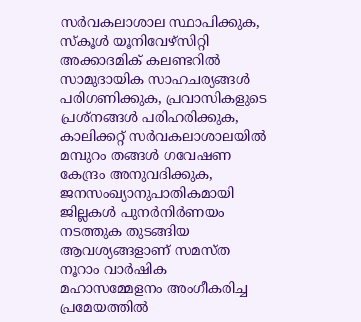സർവകലാശാല സ്ഥാപിക്കുക, സ്കൂൾ യൂനിവേഴ്സിറ്റി അക്കാദമിക് കലണ്ടറിൽ സാമുദായിക സാഹചര്യങ്ങൾ പരിഗണിക്കുക, പ്രവാസികളുടെ പ്രശ്നങ്ങൾ പരിഹരിക്കുക, കാലിക്കറ്റ് സർവകലാശാലയിൽ മമ്പുറം തങ്ങൾ ഗവേഷണ കേന്ദ്രം അനുവദിക്കുക, ജനസംഖ്യാനുപാതികമായി ജില്ലകൾ പുനർനിർണയം നടത്തുക തുടങ്ങിയ ആവശ്യങ്ങളാണ് സമസ്ത നൂറാം വാർഷിക മഹാസമ്മേളനം അംഗീകരിച്ച പ്രമേയത്തിൽ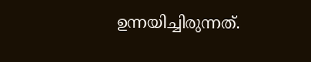ഉന്നയിച്ചിരുന്നത്.